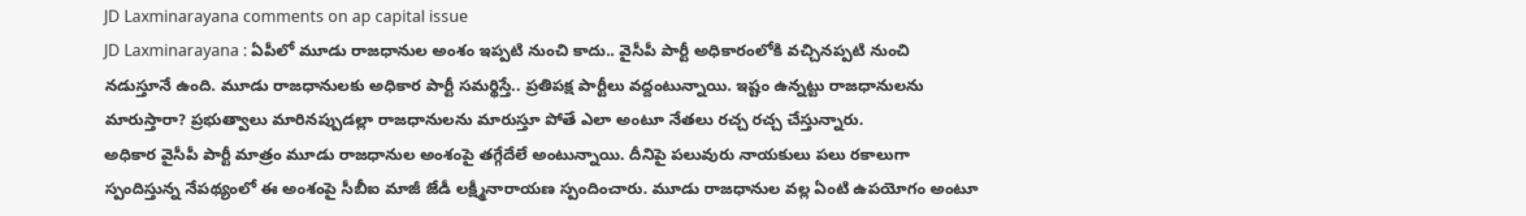JD Laxminarayana comments on ap capital issue
JD Laxminarayana : ఏపీలో మూడు రాజధానుల అంశం ఇప్పటి నుంచి కాదు.. వైసీపీ పార్టీ అధికారంలోకి వచ్చినప్పటి నుంచి నడుస్తూనే ఉంది. మూడు రాజధానులకు అధికార పార్టీ సమర్థిస్తే.. ప్రతిపక్ష పార్టీలు వద్దంటున్నాయి. ఇష్టం ఉన్నట్టు రాజధానులను మారుస్తారా? ప్రభుత్వాలు మారినప్పుడల్లా రాజధానులను మారుస్తూ పోతే ఎలా అంటూ నేతలు రచ్చ రచ్చ చేస్తున్నారు.
అధికార వైసీపీ పార్టీ మాత్రం మూడు రాజధానుల అంశంపై తగ్గేదేలే అంటున్నాయి. దీనిపై పలువురు నాయకులు పలు రకాలుగా స్పందిస్తున్న నేపథ్యంలో ఈ అంశంపై సీబీఐ మాజీ జేడీ లక్ష్మీనారాయణ స్పందించారు. మూడు రాజధానుల వల్ల ఏంటి ఉపయోగం అంటూ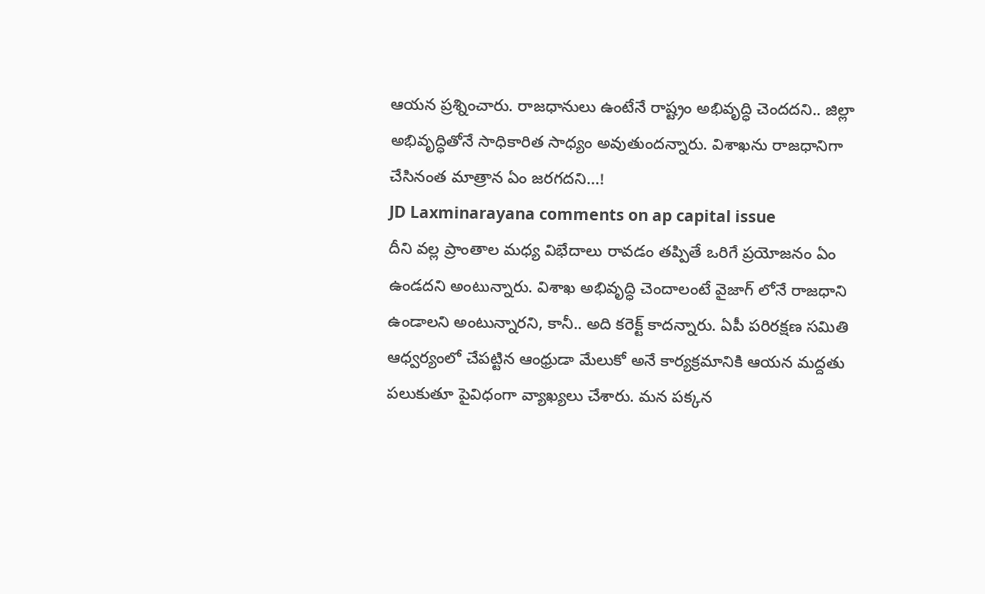ఆయన ప్రశ్నించారు. రాజధానులు ఉంటేనే రాష్ట్రం అభివృద్ధి చెందదని.. జిల్లా అభివృద్ధితోనే సాధికారిత సాధ్యం అవుతుందన్నారు. విశాఖను రాజధానిగా చేసినంత మాత్రాన ఏం జరగదని…!
JD Laxminarayana comments on ap capital issue
దీని వల్ల ప్రాంతాల మధ్య విభేదాలు రావడం తప్పితే ఒరిగే ప్రయోజనం ఏం ఉండదని అంటున్నారు. విశాఖ అభివృద్ధి చెందాలంటే వైజాగ్ లోనే రాజధాని ఉండాలని అంటున్నారని, కానీ.. అది కరెక్ట్ కాదన్నారు. ఏపీ పరిరక్షణ సమితి ఆధ్వర్యంలో చేపట్టిన ఆంధ్రుడా మేలుకో అనే కార్యక్రమానికి ఆయన మద్దతు పలుకుతూ పైవిధంగా వ్యాఖ్యలు చేశారు. మన పక్కన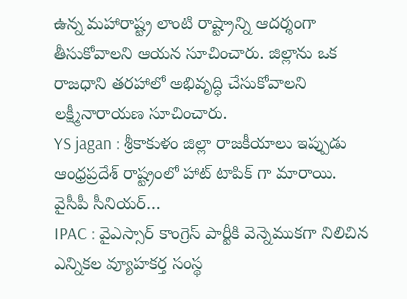ఉన్న మహారాష్ట్ర లాంటి రాష్ట్రాన్ని ఆదర్శంగా తీసుకోవాలని ఆయన సూచించారు. జిల్లాను ఒక రాజధాని తరహాలో అభివృద్ధి చేసుకోవాలని లక్ష్మీనారాయణ సూచించారు.
YS jagan : శ్రీకాకుళం జిల్లా రాజకీయాలు ఇప్పుడు ఆంధ్రప్రదేశ్ రాష్ట్రంలో హాట్ టాపిక్ గా మారాయి. వైసీపీ సీనియర్…
IPAC : వైఎస్సార్ కాంగ్రెస్ పార్టీకి వెన్నెముకగా నిలిచిన ఎన్నికల వ్యూహకర్త సంస్థ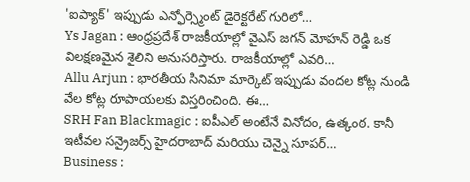'ఐప్యాక్' ఇప్పుడు ఎన్ఫోర్స్మెంట్ డైరెక్టరేట్ గురిలో…
Ys Jagan : ఆంధ్రప్రదేశ్ రాజకీయాల్లో వైఎస్ జగన్ మోహన్ రెడ్డి ఒక విలక్షణమైన శైలిని అనుసరిస్తారు. రాజకీయాల్లో ఎవరి…
Allu Arjun : భారతీయ సినిమా మార్కెట్ ఇప్పుడు వందల కోట్ల నుండి వేల కోట్ల రూపాయలకు విస్తరించింది. ఈ…
SRH Fan Blackmagic : ఐపీఎల్ అంటేనే వినోదం, ఉత్కంఠ. కానీ ఇటీవల సన్రైజర్స్ హైదరాబాద్ మరియు చెన్నై సూపర్…
Business :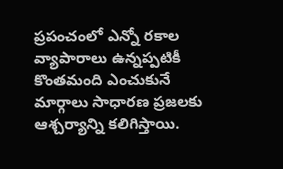ప్రపంచంలో ఎన్నో రకాల వ్యాపారాలు ఉన్నప్పటికీ కొంతమంది ఎంచుకునే మార్గాలు సాధారణ ప్రజలకు ఆశ్చర్యాన్ని కలిగిస్తాయి.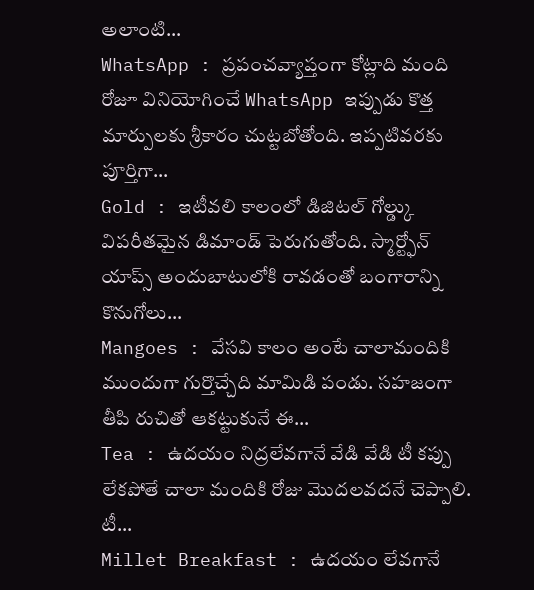అలాంటి…
WhatsApp : ప్రపంచవ్యాప్తంగా కోట్లాది మంది రోజూ వినియోగించే WhatsApp ఇప్పుడు కొత్త మార్పులకు శ్రీకారం చుట్టబోతోంది. ఇప్పటివరకు పూర్తిగా…
Gold : ఇటీవలి కాలంలో డిజిటల్ గోల్డ్కు విపరీతమైన డిమాండ్ పెరుగుతోంది. స్మార్ట్ఫోన్ యాప్స్ అందుబాటులోకి రావడంతో బంగారాన్ని కొనుగోలు…
Mangoes : వేసవి కాలం అంటే చాలామందికి ముందుగా గుర్తొచ్చేది మామిడి పండు. సహజంగా తీపి రుచితో ఆకట్టుకునే ఈ…
Tea : ఉదయం నిద్రలేవగానే వేడి వేడి టీ కప్పు లేకపోతే చాలా మందికి రోజు మొదలవదనే చెప్పాలి. టీ…
Millet Breakfast : ఉదయం లేవగానే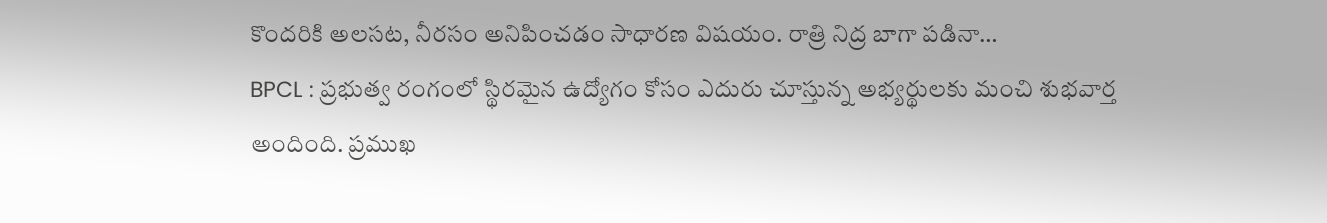కొందరికి అలసట, నీరసం అనిపించడం సాధారణ విషయం. రాత్రి నిద్ర బాగా పడినా…
BPCL : ప్రభుత్వ రంగంలో స్థిరమైన ఉద్యోగం కోసం ఎదురు చూస్తున్న అభ్యర్థులకు మంచి శుభవార్త అందింది. ప్రముఖ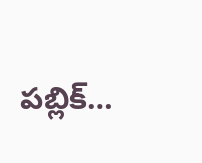పబ్లిక్…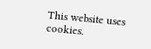This website uses cookies.